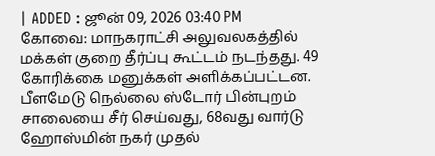| ADDED : ஜூன் 09, 2026 03:40 PM
கோவை: மாநகராட்சி அலுவலகத்தில் மக்கள் குறை தீர்ப்பு கூட்டம் நடந்தது. 49 கோரிக்கை மனுக்கள் அளிக்கப்பட்டன. பீளமேடு நெல்லை ஸ்டோர் பின்புறம் சாலையை சீர் செய்வது, 68வது வார்டு ஹோஸ்மின் நகர் முதல்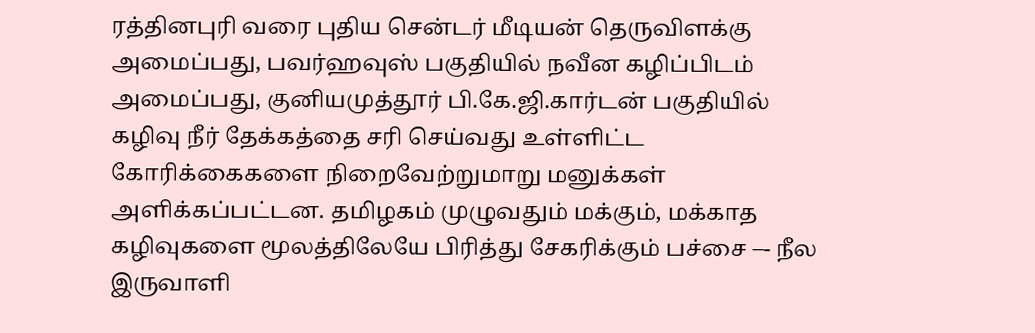ரத்தினபுரி வரை புதிய சென்டர் மீடியன் தெருவிளக்கு அமைப்பது, பவர்ஹவுஸ் பகுதியில் நவீன கழிப்பிடம் அமைப்பது, குனியமுத்தூர் பி.கே.ஜி.கார்டன் பகுதியில் கழிவு நீர் தேக்கத்தை சரி செய்வது உள்ளிட்ட கோரிக்கைகளை நிறைவேற்றுமாறு மனுக்கள் அளிக்கப்பட்டன. தமிழகம் முழுவதும் மக்கும், மக்காத கழிவுகளை மூலத்திலேயே பிரித்து சேகரிக்கும் பச்சை –- நீல இருவாளி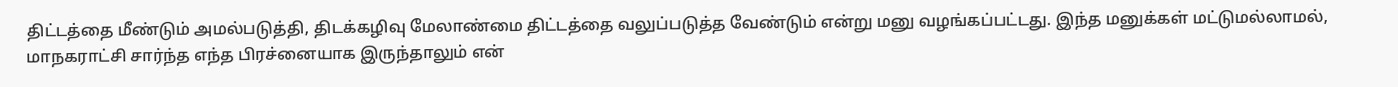திட்டத்தை மீண்டும் அமல்படுத்தி, திடக்கழிவு மேலாண்மை திட்டத்தை வலுப்படுத்த வேண்டும் என்று மனு வழங்கப்பட்டது. இந்த மனுக்கள் மட்டுமல்லாமல், மாநகராட்சி சார்ந்த எந்த பிரச்னையாக இருந்தாலும் என்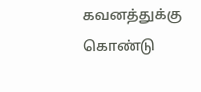கவனத்துக்கு கொண்டு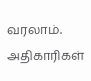வரலாம். அதிகாரிகள்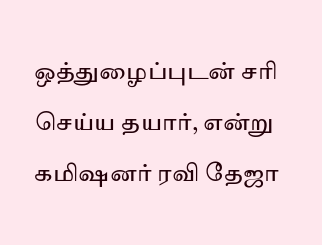ஒத்துழைப்புடன் சரி செய்ய தயார், என்று கமிஷனர் ரவி தேஜா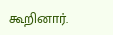கூறினார்.